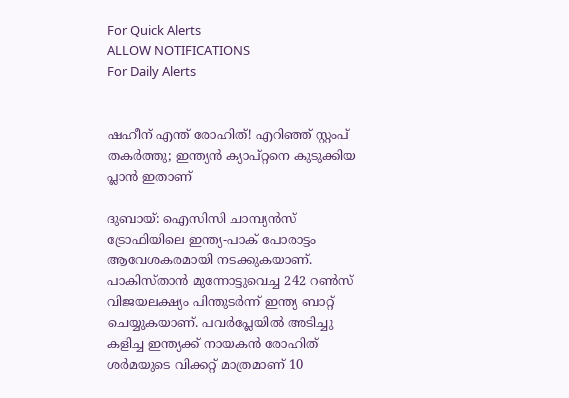For Quick Alerts
ALLOW NOTIFICATIONS
For Daily Alerts


ഷഹീന് എന്ത് രോഹിത്! എറിഞ്ഞ് സ്റ്റംപ് തകര്‍ത്തു; ഇന്ത്യന്‍ ക്യാപ്റ്റനെ കുടുക്കിയ പ്ലാന്‍ ഇതാണ്

ദുബായ്: ഐസിസി ചാമ്പ്യന്‍സ് ട്രോഫിയിലെ ഇന്ത്യ-പാക് പോരാട്ടം ആവേശകരമായി നടക്കുകയാണ്. പാകിസ്താന്‍ മുന്നോട്ടുവെച്ച 242 റണ്‍സ് വിജയലക്ഷ്യം പിന്തുടര്‍ന്ന് ഇന്ത്യ ബാറ്റ് ചെയ്യുകയാണ്. പവര്‍പ്ലേയില്‍ അടിച്ചു കളിച്ച ഇന്ത്യക്ക് നായകന്‍ രോഹിത് ശര്‍മയുടെ വിക്കറ്റ് മാത്രമാണ് 10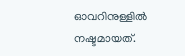ഓവറിനുള്ളില്‍ നഷ്ടമായത്.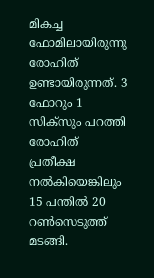മികച്ച ഫോമിലായിരുന്നു രോഹിത് ഉണ്ടായിരുന്നത്. 3 ഫോറും 1 സിക്‌സും പറത്തി രോഹിത് പ്രതീക്ഷ നല്‍കിയെങ്കിലും 15 പന്തില്‍ 20 റണ്‍സെടുത്ത് മടങ്ങി.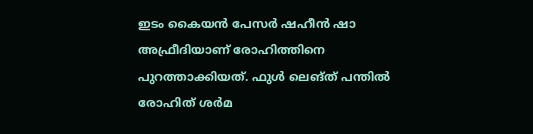ഇടം കൈയന്‍ പേസര്‍ ഷഹീന്‍ ഷാ അഫ്രീദിയാണ് രോഹിത്തിനെ പുറത്താക്കിയത്. ഫുള്‍ ലെങ്ത് പന്തില്‍ രോഹിത് ശര്‍മ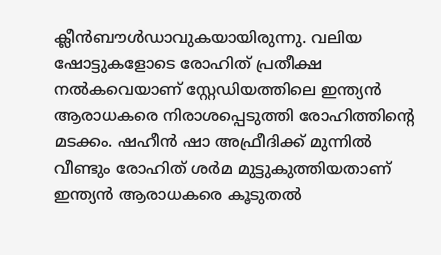ക്ലീന്‍ബൗള്‍ഡാവുകയായിരുന്നു. വലിയ ഷോട്ടുകളോടെ രോഹിത് പ്രതീക്ഷ നല്‍കവെയാണ് സ്റ്റേഡിയത്തിലെ ഇന്ത്യന്‍ ആരാധകരെ നിരാശപ്പെടുത്തി രോഹിത്തിന്റെ മടക്കം. ഷഹീന്‍ ഷാ അഫ്രീദിക്ക് മുന്നില്‍ വീണ്ടും രോഹിത് ശര്‍മ മുട്ടുകുത്തിയതാണ് ഇന്ത്യന്‍ ആരാധകരെ കൂടുതല്‍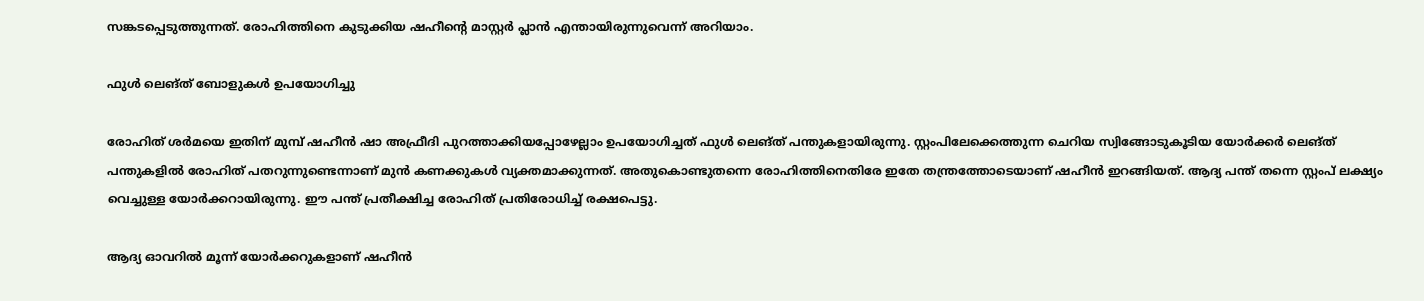സങ്കടപ്പെടുത്തുന്നത്. രോഹിത്തിനെ കുടുക്കിയ ഷഹീന്റെ മാസ്റ്റര്‍ പ്ലാന്‍ എന്തായിരുന്നുവെന്ന് അറിയാം.

ഫുള്‍ ലെങ്ത് ബോളുകള്‍ ഉപയോഗിച്ചു

രോഹിത് ശര്‍മയെ ഇതിന് മുമ്പ് ഷഹീന്‍ ഷാ അഫ്രീദി പുറത്താക്കിയപ്പോഴേല്ലാം ഉപയോഗിച്ചത് ഫുള്‍ ലെങ്ത് പന്തുകളായിരുന്നു. സ്റ്റംപിലേക്കെത്തുന്ന ചെറിയ സ്വിങ്ങോടുകൂടിയ യോര്‍ക്കര്‍ ലെങ്ത് പന്തുകളില്‍ രോഹിത് പതറുന്നുണ്ടെന്നാണ് മുന്‍ കണക്കുകള്‍ വ്യക്തമാക്കുന്നത്. അതുകൊണ്ടുതന്നെ രോഹിത്തിനെതിരേ ഇതേ തന്ത്രത്തോടെയാണ് ഷഹീന്‍ ഇറങ്ങിയത്. ആദ്യ പന്ത് തന്നെ സ്റ്റംപ് ലക്ഷ്യം വെച്ചുള്ള യോര്‍ക്കറായിരുന്നു. ഈ പന്ത് പ്രതീക്ഷിച്ച രോഹിത് പ്രതിരോധിച്ച് രക്ഷപെട്ടു.

ആദ്യ ഓവറില്‍ മൂന്ന് യോര്‍ക്കറുകളാണ് ഷഹീന്‍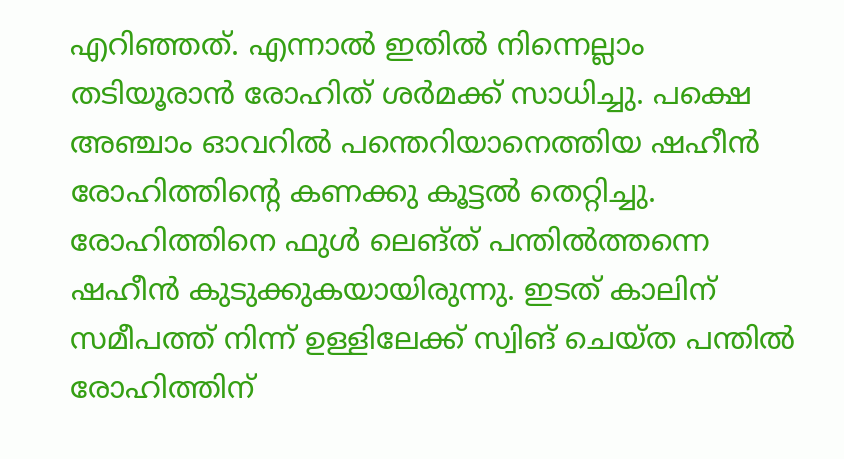എറിഞ്ഞത്. എന്നാല്‍ ഇതില്‍ നിന്നെല്ലാം തടിയൂരാന്‍ രോഹിത് ശര്‍മക്ക് സാധിച്ചു. പക്ഷെ അഞ്ചാം ഓവറില്‍ പന്തെറിയാനെത്തിയ ഷഹീന്‍ രോഹിത്തിന്റെ കണക്കു കൂട്ടല്‍ തെറ്റിച്ചു. രോഹിത്തിനെ ഫുള്‍ ലെങ്ത് പന്തില്‍ത്തന്നെ ഷഹീന്‍ കുടുക്കുകയായിരുന്നു. ഇടത് കാലിന് സമീപത്ത് നിന്ന് ഉള്ളിലേക്ക് സ്വിങ് ചെയ്ത പന്തില്‍ രോഹിത്തിന്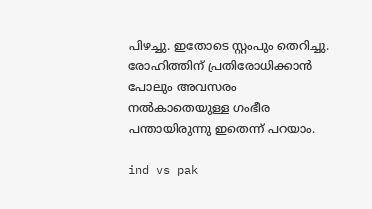പിഴച്ചു. ഇതോടെ സ്റ്റംപും തെറിച്ചു. രോഹിത്തിന് പ്രതിരോധിക്കാന്‍ പോലും അവസരം നല്‍കാതെയുള്ള ഗംഭീര പന്തായിരുന്നു ഇതെന്ന് പറയാം.

ind vs pak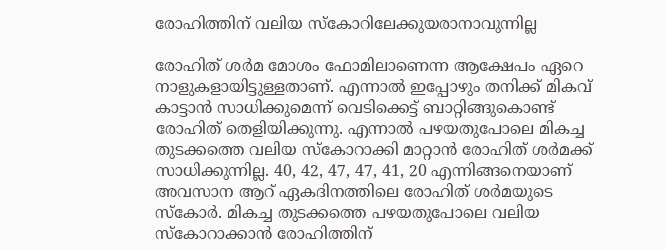രോഹിത്തിന് വലിയ സ്‌കോറിലേക്കുയരാനാവുന്നില്ല

രോഹിത് ശര്‍മ മോശം ഫോമിലാണെന്ന ആക്ഷേപം ഏറെ നാളുകളായിട്ടുള്ളതാണ്. എന്നാല്‍ ഇപ്പോഴും തനിക്ക് മികവ് കാട്ടാന്‍ സാധിക്കുമെന്ന് വെടിക്കെട്ട് ബാറ്റിങ്ങുകൊണ്ട് രോഹിത് തെളിയിക്കുന്നു. എന്നാല്‍ പഴയതുപോലെ മികച്ച തുടക്കത്തെ വലിയ സ്‌കോറാക്കി മാറ്റാന്‍ രോഹിത് ശര്‍മക്ക് സാധിക്കുന്നില്ല. 40, 42, 47, 47, 41, 20 എന്നിങ്ങനെയാണ് അവസാന ആറ് ഏകദിനത്തിലെ രോഹിത് ശര്‍മയുടെ സ്‌കോര്‍. മികച്ച തുടക്കത്തെ പഴയതുപോലെ വലിയ സ്‌കോറാക്കാന്‍ രോഹിത്തിന്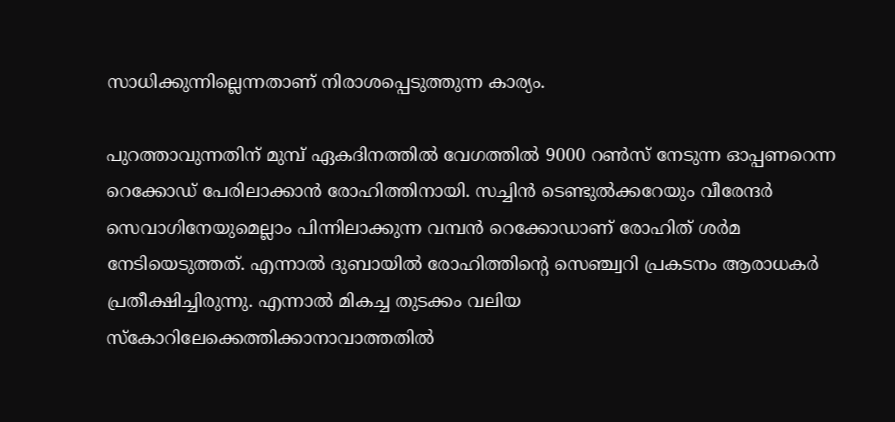സാധിക്കുന്നില്ലെന്നതാണ് നിരാശപ്പെടുത്തുന്ന കാര്യം.

പുറത്താവുന്നതിന് മുമ്പ് ഏകദിനത്തില്‍ വേഗത്തില്‍ 9000 റണ്‍സ് നേടുന്ന ഓപ്പണറെന്ന റെക്കോഡ് പേരിലാക്കാന്‍ രോഹിത്തിനായി. സച്ചിന്‍ ടെണ്ടുല്‍ക്കറേയും വീരേന്ദര്‍ സെവാഗിനേയുമെല്ലാം പിന്നിലാക്കുന്ന വമ്പന്‍ റെക്കോഡാണ് രോഹിത് ശര്‍മ നേടിയെടുത്തത്. എന്നാല്‍ ദുബായില്‍ രോഹിത്തിന്റെ സെഞ്ച്വറി പ്രകടനം ആരാധകര്‍ പ്രതീക്ഷിച്ചിരുന്നു. എന്നാല്‍ മികച്ച തുടക്കം വലിയ സ്‌കോറിലേക്കെത്തിക്കാനാവാത്തതില്‍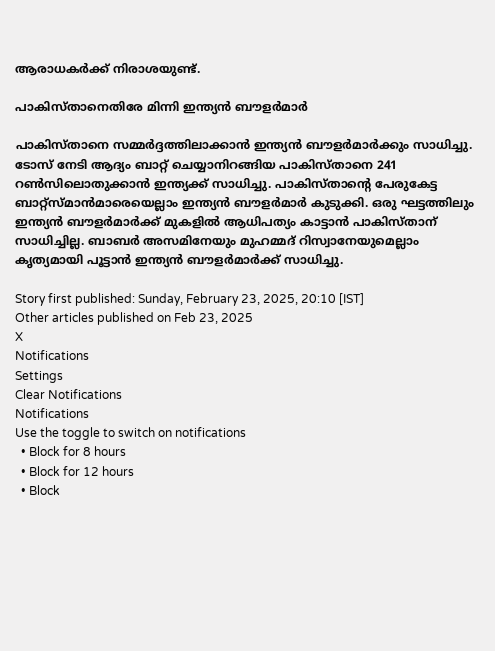ആരാധകര്‍ക്ക് നിരാശയുണ്ട്.

പാകിസ്താനെതിരേ മിന്നി ഇന്ത്യന്‍ ബൗളര്‍മാര്‍

പാകിസ്താനെ സമ്മര്‍ദ്ദത്തിലാക്കാന്‍ ഇന്ത്യന്‍ ബൗളര്‍മാര്‍ക്കും സാധിച്ചു. ടോസ് നേടി ആദ്യം ബാറ്റ് ചെയ്യാനിറങ്ങിയ പാകിസ്താനെ 241 റണ്‍സിലൊതുക്കാന്‍ ഇന്ത്യക്ക് സാധിച്ചു. പാകിസ്താന്റെ പേരുകേട്ട ബാറ്റ്‌സ്മാന്‍മാരെയെല്ലാം ഇന്ത്യന്‍ ബൗളര്‍മാര്‍ കുടുക്കി. ഒരു ഘട്ടത്തിലും ഇന്ത്യന്‍ ബൗളര്‍മാര്‍ക്ക് മുകളില്‍ ആധിപത്യം കാട്ടാന്‍ പാകിസ്താന് സാധിച്ചില്ല. ബാബര്‍ അസമിനേയും മുഹമ്മദ് റിസ്വാനേയുമെല്ലാം കൃത്യമായി പൂട്ടാന്‍ ഇന്ത്യന്‍ ബൗളര്‍മാര്‍ക്ക് സാധിച്ചു.

Story first published: Sunday, February 23, 2025, 20:10 [IST]
Other articles published on Feb 23, 2025
X
Notifications
Settings
Clear Notifications
Notifications
Use the toggle to switch on notifications
  • Block for 8 hours
  • Block for 12 hours
  • Block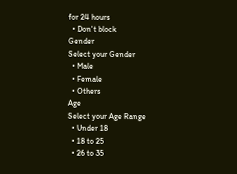for 24 hours
  • Don't block
Gender
Select your Gender
  • Male
  • Female
  • Others
Age
Select your Age Range
  • Under 18
  • 18 to 25
  • 26 to 35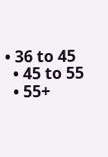• 36 to 45
  • 45 to 55
  • 55+